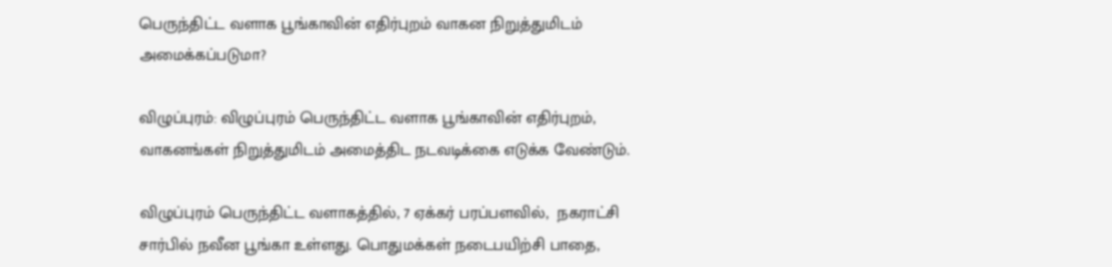பெருந்திட்ட வளாக பூங்காவின் எதிர்புறம் வாகன நிறுத்துமிடம் அமைக்கப்படுமா?

விழுப்புரம்: விழுப்புரம் பெருந்திட்ட வளாக பூங்காவின் எதிர்புறம்,  வாகனங்கள் நிறுத்துமிடம் அமைத்திட நடவடிக்கை எடுக்க வேண்டும்.

விழுப்புரம் பெருந்திட்ட வளாகத்தில், 7 ஏக்கர் பரப்பளவில்,  நகராட்சி சார்பில் நவீன பூங்கா உள்ளது. பொதுமக்கள் நடைபயிற்சி பாதை,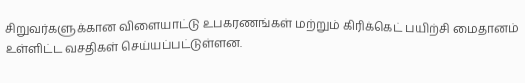சிறுவர்களுக்கான விளையாட்டு உபகரணங்கள் மற்றும் கிரிக்கெட் பயிற்சி மைதானம் உள்ளிட்ட வசதிகள் செய்யப்பட்டுள்ளன.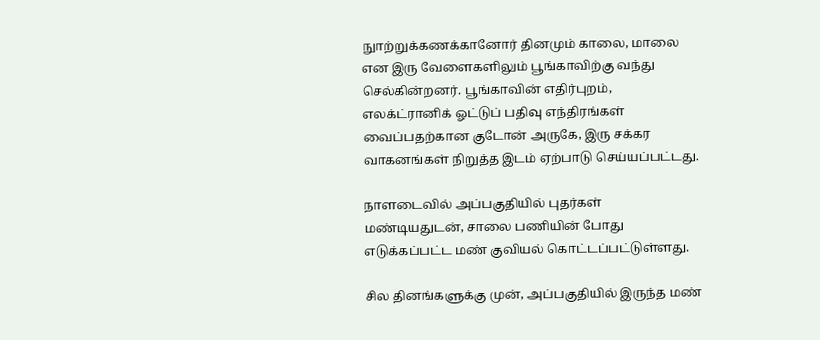நுாற்றுக்கணக்கானோர் தினமும் காலை, மாலை என இரு வேளைகளிலும் பூங்காவிற்கு வந்து செல்கின்றனர். பூங்காவின் எதிர்புறம், எலக்ட்ரானிக் ஓட்டுப் பதிவு எந்திரங்கள் வைப்பதற்கான குடோன் அருகே, இரு சக்கர வாகனங்கள் நிறுத்த இடம் ஏற்பாடு செய்யப்பட்டது.

நாளடைவில் அப்பகுதியில் புதர்கள் மண்டியதுடன், சாலை பணியின் போது எடுக்கப்பட்ட மண் குவியல் கொட்டப்பட்டுள்ளது.

சில தினங்களுக்கு முன், அப்பகுதியில் இருந்த மண்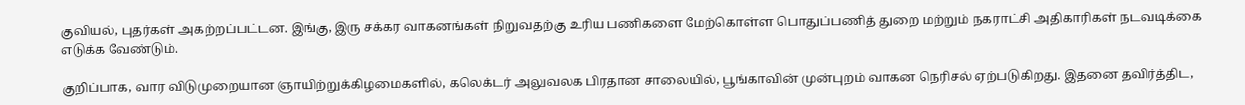குவியல், புதர்கள் அகற்றப்பட்டன. இங்கு, இரு சக்கர வாகனங்கள் நிறுவதற்கு உரிய பணிகளை மேற்கொள்ள பொதுப்பணித் துறை மற்றும் நகராட்சி அதிகாரிகள் நடவடிக்கை எடுக்க வேண்டும்.

குறிப்பாக, வார விடுமுறையான ஞாயிற்றுக்கிழமைகளில், கலெக்டர் அலுவலக பிரதான சாலையில், பூங்காவின் முன்புறம் வாகன நெரிசல் ஏற்படுகிறது. இதனை தவிர்த்திட,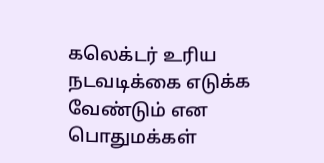கலெக்டர் உரிய நடவடிக்கை எடுக்க வேண்டும் என பொதுமக்கள்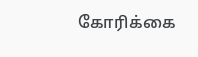கோரிக்கை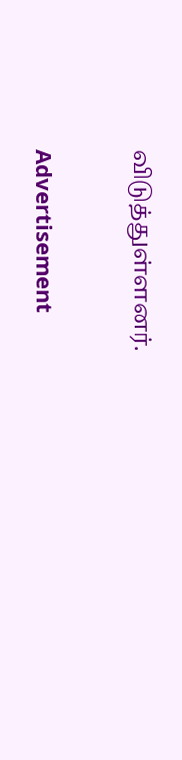விடுத்துள்ளனர்.

Advertisement